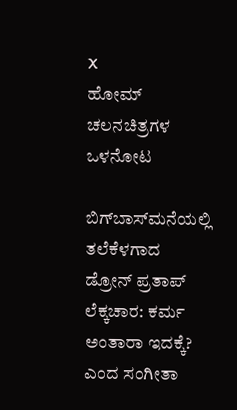X
ಹೋಮ್ ಚಲನಚಿತ್ರಗಳ ಒಳನೋಟ

ಬಿಗ್‌ಬಾಸ್‌ಮನೆಯಲ್ಲಿ ತಲೆಕೆಳಗಾದ ಡ್ರೋನ್ ಪ್ರತಾಪ್ ಲೆಕ್ಕಚಾರ: ಕರ್ಮ ಅಂತಾರಾ ಇದಕ್ಕೆ? ಎಂದ ಸಂಗೀತಾ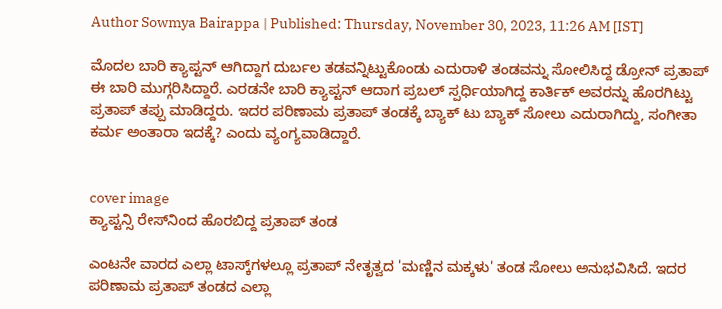Author Sowmya Bairappa | Published: Thursday, November 30, 2023, 11:26 AM [IST]

ಮೊದಲ ಬಾರಿ ಕ್ಯಾಪ್ಟನ್ ಆಗಿದ್ದಾಗ ದುರ್ಬಲ ತಡವನ್ನಿಟ್ಟುಕೊಂಡು ಎದುರಾಳಿ ತಂಡವನ್ನು ಸೋಲಿಸಿದ್ದ ಡ್ರೋನ್ ಪ್ರತಾಪ್ ಈ ಬಾರಿ ಮುಗ್ಗರಿಸಿದ್ದಾರೆ. ಎರಡನೇ ಬಾರಿ ಕ್ಯಾಪ್ಟನ್ ಆದಾಗ ಪ್ರಬಲ್ ಸ್ಪರ್ಧಿಯಾಗಿದ್ದ ಕಾರ್ತಿಕ್ ಅವರನ್ನು ಹೊರಗಿಟ್ಟು ಪ್ರತಾಪ್ ತಪ್ಪು ಮಾಡಿದ್ದರು. ಇದರ ಪರಿಣಾಮ ಪ್ರತಾಪ್ ತಂಡಕ್ಕೆ ಬ್ಯಾಕ್‌ ಟು ಬ್ಯಾಕ್ ಸೋಲು ಎದುರಾಗಿದ್ದು, ಸಂಗೀತಾ ಕರ್ಮ ಅಂತಾರಾ ಇದಕ್ಕೆ? ಎಂದು ವ್ಯಂಗ್ಯವಾಡಿದ್ದಾರೆ.


cover image
ಕ್ಯಾಪ್ಟನ್ಸಿ ರೇಸ್‌ನಿಂದ ಹೊರಬಿದ್ದ ಪ್ರತಾಪ್ ತಂಡ

ಎಂಟನೇ ವಾರದ ಎಲ್ಲಾ ಟಾಸ್ಕ್‌ಗಳಲ್ಲೂ ಪ್ರತಾಪ್ ನೇತೃತ್ವದ 'ಮಣ್ಣಿನ ಮಕ್ಕಳು' ತಂಡ ಸೋಲು ಅನುಭವಿಸಿದೆ. ಇದರ ಪರಿಣಾಮ ಪ್ರತಾಪ್ ತಂಡದ ಎಲ್ಲಾ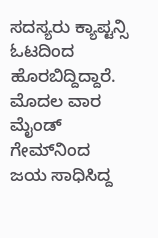ಸದಸ್ಯರು ಕ್ಯಾಪ್ಟನ್ಸಿ ಓಟದಿಂದ ಹೊರಬಿದ್ದಿದ್ದಾರೆ. ಮೊದಲ ವಾರ ಮೈಂಡ್‌ ಗೇಮ್‌ನಿಂದ ಜಯ ಸಾಧಿಸಿದ್ದ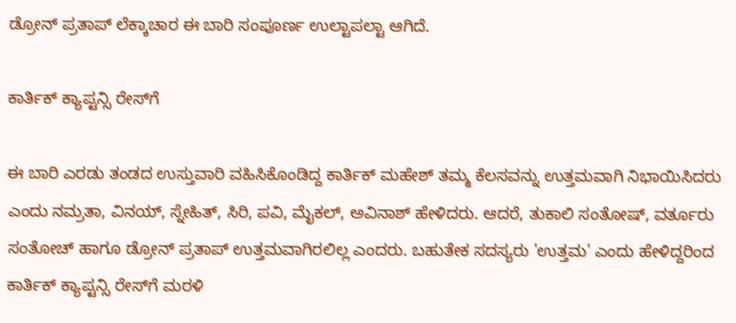ಡ್ರೋನ್ ಪ್ರತಾಪ್ ಲೆಕ್ಕಾಚಾರ ಈ ಬಾರಿ ಸಂಪೂರ್ಣ ಉಲ್ಟಾಪಲ್ಟಾ ಆಗಿದೆ.

ಕಾರ್ತಿಕ್ ಕ್ಯಾಪ್ಟನ್ಸಿ ರೇಸ್‌ಗೆ

ಈ ಬಾರಿ ಎರಡು ತಂಡದ ಉಸ್ತುವಾರಿ ವಹಿಸಿಕೊಂಡಿದ್ದ ಕಾರ್ತಿಕ್ ಮಹೇಶ್ ತಮ್ಮ ಕೆಲಸವನ್ನು ಉತ್ತಮವಾಗಿ ನಿಭಾಯಿಸಿದರು ಎಂದು ನಮ್ರತಾ, ವಿನಯ್, ಸ್ನೇಹಿತ್, ಸಿರಿ, ಪವಿ, ಮೈಕಲ್, ಅವಿನಾಶ್ ಹೇಳಿದರು. ಆದರೆ, ತುಕಾಲಿ ಸಂತೋಷ್, ವರ್ತೂರು ಸಂತೋಚ್ ಹಾಗೂ ಡ್ರೋನ್ ಪ್ರತಾಪ್ ಉತ್ತಮವಾಗಿರಲಿಲ್ಲ ಎಂದರು. ಬಹುತೇಕ ಸದಸ್ಯರು 'ಉತ್ತಮ' ಎಂದು ಹೇಳಿದ್ದರಿಂದ ಕಾರ್ತಿಕ್ ಕ್ಯಾಪ್ಟನ್ಸಿ ರೇಸ್‌ಗೆ ಮರಳಿ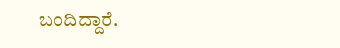ಬಂದಿದ್ದಾರೆ.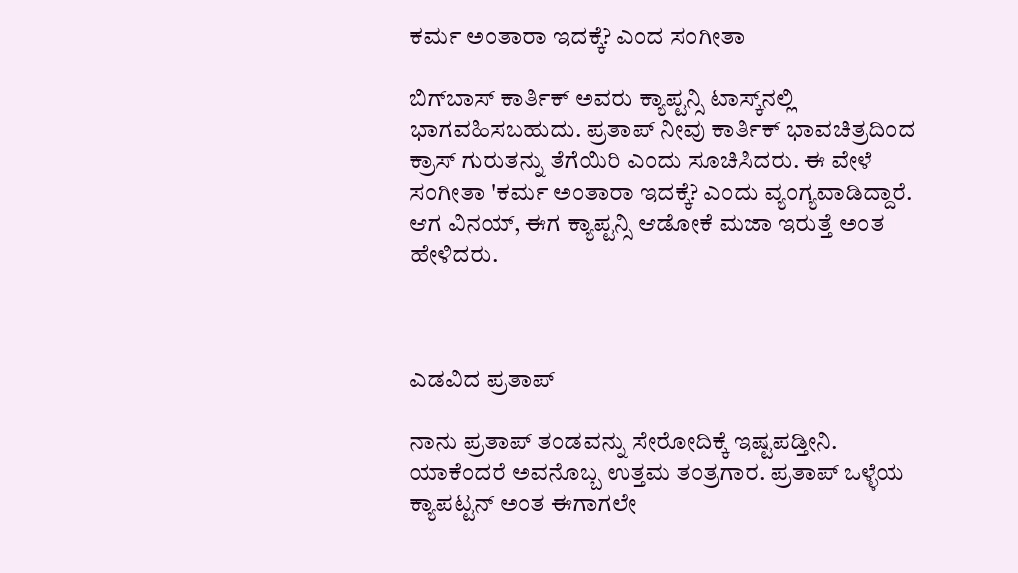ಕರ್ಮ ಅಂತಾರಾ ಇದಕ್ಕೆ? ಎಂದ ಸಂಗೀತಾ

ಬಿಗ್‌ಬಾಸ್ ಕಾರ್ತಿಕ್ ಅವರು ಕ್ಯಾಪ್ಟನ್ಸಿ ಟಾಸ್ಕ್‌ನಲ್ಲಿ ಭಾಗವಹಿಸಬಹುದು. ಪ್ರತಾಪ್ ನೀವು ಕಾರ್ತಿಕ್ ಭಾವಚಿತ್ರದಿಂದ ಕ್ರಾಸ್ ಗುರುತನ್ನು ತೆಗೆಯಿರಿ ಎಂದು ಸೂಚಿಸಿದರು. ಈ ವೇಳೆ ಸಂಗೀತಾ 'ಕರ್ಮ ಅಂತಾರಾ ಇದಕ್ಕೆ? ಎಂದು ವ್ಯಂಗ್ಯವಾಡಿದ್ದಾರೆ.  ಆಗ ವಿನಯ್, ಈಗ ಕ್ಯಾಪ್ಟನ್ಸಿ ಆಡೋಕೆ ಮಜಾ ಇರುತ್ತೆ ಅಂತ ಹೇಳಿದರು.



ಎಡವಿದ ಪ್ರತಾಪ್

ನಾನು ಪ್ರತಾಪ್ ತಂಡವನ್ನು ಸೇರೋದಿಕ್ಕೆ ಇಷ್ಟಪಡ್ತೀನಿ. ಯಾಕೆಂದರೆ ಅವನೊಬ್ಬ ಉತ್ತಮ ತಂತ್ರಗಾರ. ಪ್ರತಾಪ್ ಒಳ್ಳೆಯ ಕ್ಯಾಪಟ್ಟನ್ ಅಂತ ಈಗಾಗಲೇ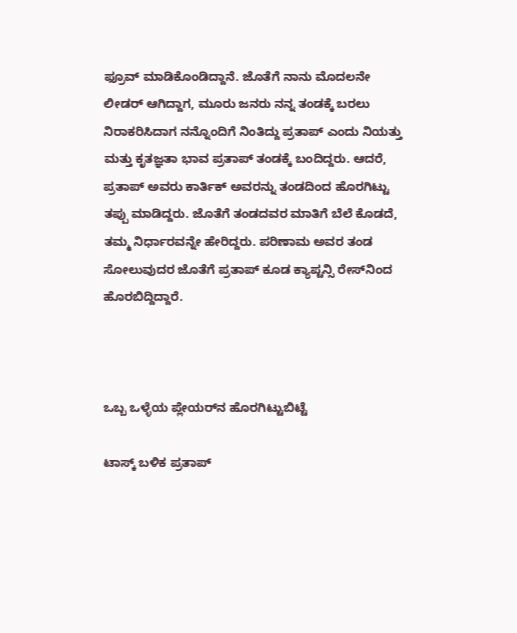ಫ್ರೂವ್ ಮಾಡಿಕೊಂಡಿದ್ದಾನೆ. ಜೊತೆಗೆ ನಾನು ಮೊದಲನೇ ಲೀಡರ್ ಆಗಿದ್ದಾಗ, ಮೂರು ಜನರು ನನ್ನ ತಂಡಕ್ಕೆ ಬರಲು ನಿರಾಕರಿಸಿದಾಗ ನನ್ನೊಂದಿಗೆ ನಿಂತಿದ್ದು ಪ್ರತಾಪ್ ಎಂದು ನಿಯತ್ತು ಮತ್ತು ಕೃತಜ್ಞತಾ ಭಾವ ಪ್ರತಾಪ್ ತಂಡಕ್ಕೆ ಬಂದಿದ್ದರು. ಆದರೆ, ಪ್ರತಾಪ್ ಅವರು ಕಾರ್ತಿಕ್‌ ಅವರನ್ನು ತಂಡದಿಂದ ಹೊರಗಿಟ್ಟು ತಪ್ಪು ಮಾಡಿದ್ದರು. ಜೊತೆಗೆ ತಂಡದವರ ಮಾತಿಗೆ ಬೆಲೆ ಕೊಡದೆ, ತಮ್ಮ ನಿರ್ಧಾರವನ್ನೇ ಹೇರಿದ್ದರು. ಪರಿಣಾಮ ಅವರ ತಂಡ ಸೋಲುವುದರ ಜೊತೆಗೆ ಪ್ರತಾಪ್ ಕೂಡ ಕ್ಯಾಪ್ಟನ್ಸಿ ರೇಸ್‌ನಿಂದ ಹೊರಬಿದ್ದಿದ್ದಾರೆ.



ಒಬ್ಬ ಒಳ್ಳೆಯ ಪ್ಲೇಯರ್‌ನ ಹೊರಗಿಟ್ಟುಬಿಟ್ಟೆ

ಟಾಸ್ಕ್ ಬಳಿಕ ಪ್ರತಾಪ್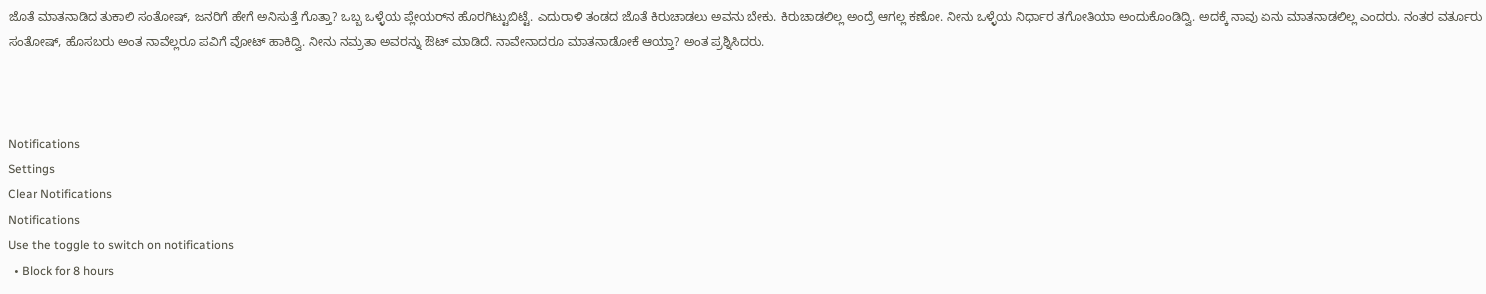ಜೊತೆ ಮಾತನಾಡಿದ ತುಕಾಲಿ ಸಂತೋಷ್, ಜನರಿಗೆ ಹೇಗೆ ಅನಿಸುತ್ತೆ ಗೊತ್ತಾ? ಒಬ್ಬ ಒಳ್ಳೆಯ ಪ್ಲೇಯರ್‌ನ ಹೊರಗಿಟ್ಟುಬಿಟ್ಟೆ. ಎದುರಾಳಿ ತಂಡದ ಜೊತೆ ಕಿರುಚಾಡಲು ಅವನು ಬೇಕು. ಕಿರುಚಾಡಲಿಲ್ಲ ಅಂದ್ರೆ ಆಗಲ್ಲ ಕಣೋ. ನೀನು ಒಳ್ಳೆಯ ನಿರ್ಧಾರ ತಗೋತಿಯಾ ಅಂದುಕೊಂಡಿದ್ವಿ. ಅದಕ್ಕೆ ನಾವು ಏನು ಮಾತನಾಡಲಿಲ್ಲ ಎಂದರು. ನಂತರ ವರ್ತೂರು ಸಂತೋಷ್, ಹೊಸಬರು ಅಂತ ನಾವೆಲ್ಲರೂ ಪವಿಗೆ ವೋಟ್ ಹಾಕಿದ್ವಿ. ನೀನು ನಮ್ರತಾ ಅವರನ್ನು ಔಟ್ ಮಾಡಿದೆ. ನಾವೇನಾದರೂ ಮಾತನಾಡೋಕೆ ಆಯ್ತಾ? ಅಂತ ಪ್ರಶ್ನಿಸಿದರು.



Notifications
Settings
Clear Notifications
Notifications
Use the toggle to switch on notifications
  • Block for 8 hours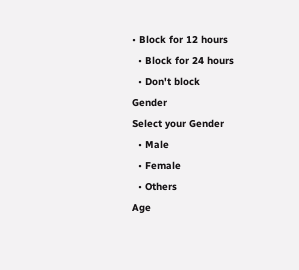• Block for 12 hours
  • Block for 24 hours
  • Don't block
Gender
Select your Gender
  • Male
  • Female
  • Others
Age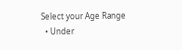Select your Age Range
  • Under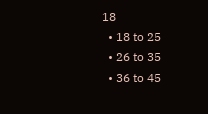18
  • 18 to 25
  • 26 to 35
  • 36 to 45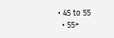• 45 to 55
  • 55+